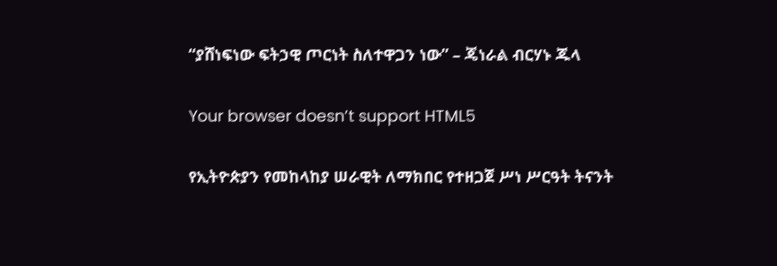“ያሸነፍነው ፍትኃዊ ጦርነት ስለተዋጋን ነው” – ጄነራል ብርሃኑ ጁላ

Your browser doesn’t support HTML5

የኢትዮጵያን የመከላከያ ሠራዊት ለማክበር የተዘጋጀ ሥነ ሥርዓት ትናንት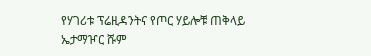የሃገሪቱ ፕሬዚዳንትና የጦር ሃይሎቹ ጠቅላይ ኤታማዦር ሹም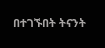በተገኙበት ትናንት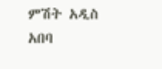ምሽት አዲስ አበባ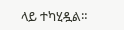ላይ ተካሂዷል።